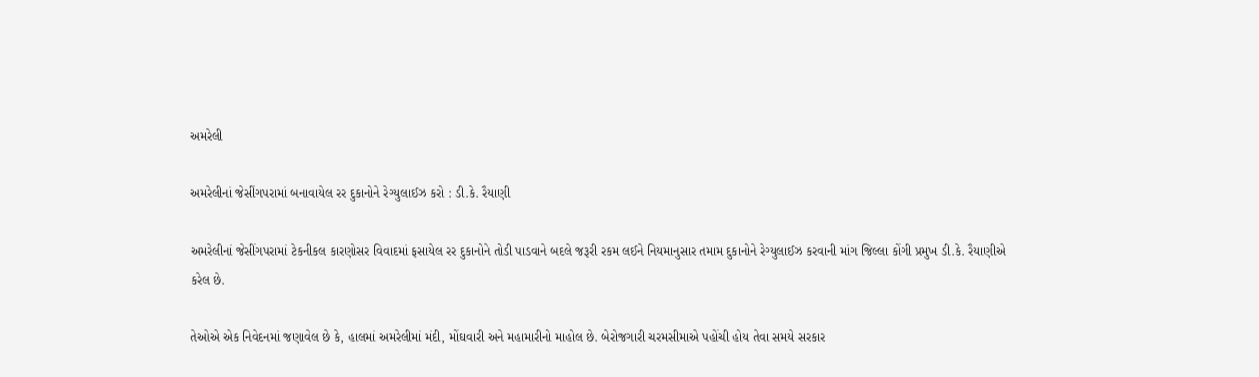અમરેલી

અમરેલીનાં જેસીંગપરામાં બનાવાયેલ રર દુકાનોને રેગ્‍યુલાઈઝ કરો : ડી.કે. રૈયાણી

અમરેલીનાં જેસીંગપરામાં ટેકનીકલ કારણોસર વિવાદમાં ફસાયેલ રર દુકાનોને તોડી પાડવાને બદલે જરૂરી રકમ લઈને નિયમાનુસાર તમામ દુકાનોને રેગ્‍યુલાઈઝ કરવાની માંગ જિલ્‍લા કોંગી પ્રમુખ ડી.કે. રૈયાણીએ કરેલ છે.

તેઓએ એક નિવેદનમાં જણાવેલ છે કે, હાલમાં અમરેલીમાં મંદી, મોંઘવારી અને મહામારીનો માહોલ છે. બેરોજગારી ચરમસીમાએ પહોંચી હોય તેવા સમયે સરકાર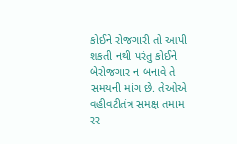કોઈને રોજગારી તો આપી શકતી નથી પરંતુ કોઈને બેરોજગાર ન બનાવે તે સમયની માંગ છે. તેઓએ વહીવટીતંત્ર સમક્ષ તમામ રર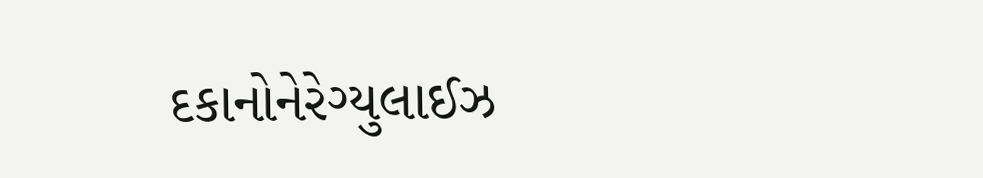દકાનોનેરેગ્‍યુલાઈઝ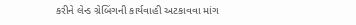કરીને લેન્‍ડ ગ્રેબિંગની કાર્યવાહી અટકાવવા માંગ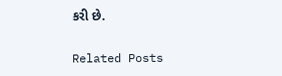કરી છે.

Related Posts